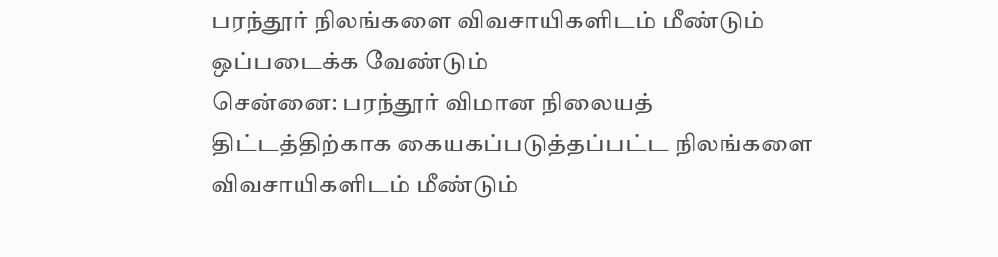பரந்தூர் நிலங்களை விவசாயிகளிடம் மீண்டும் ஒப்படைக்க வேண்டும்
சென்னை: பரந்தூர் விமான நிலையத் திட்டத்திற்காக கையகப்படுத்தப்பட்ட நிலங்களை விவசாயிகளிடம் மீண்டும்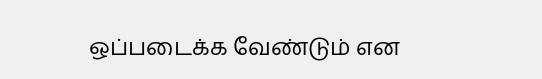ஒப்படைக்க வேண்டும் என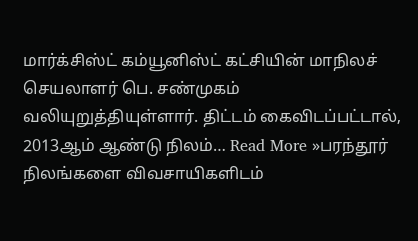மார்க்சிஸ்ட் கம்யூனிஸ்ட் கட்சியின் மாநிலச் செயலாளர் பெ. சண்முகம் வலியுறுத்தியுள்ளார். திட்டம் கைவிடப்பட்டால், 2013ஆம் ஆண்டு நிலம்… Read More »பரந்தூர் நிலங்களை விவசாயிகளிடம்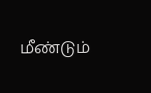மீண்டும்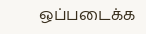ஒப்படைக்க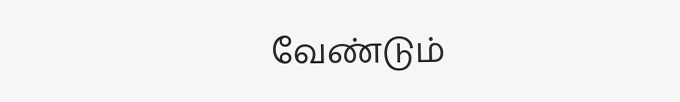வேண்டும்